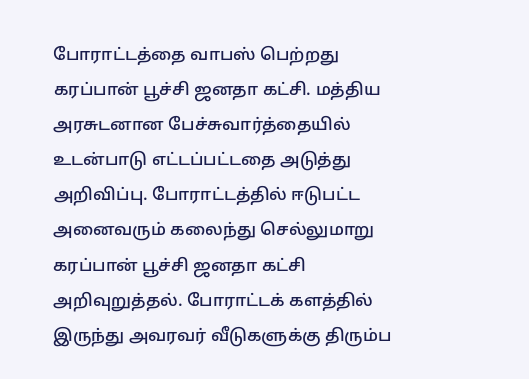போராட்டத்தை வாபஸ் பெற்றது கரப்பான் பூச்சி ஜனதா கட்சி. மத்திய அரசுடனான பேச்சுவார்த்தையில் உடன்பாடு எட்டப்பட்டதை அடுத்து அறிவிப்பு. போராட்டத்தில் ஈடுபட்ட அனைவரும் கலைந்து செல்லுமாறு கரப்பான் பூச்சி ஜனதா கட்சி அறிவுறுத்தல். போராட்டக் களத்தில் இருந்து அவரவர் வீடுகளுக்கு திரும்ப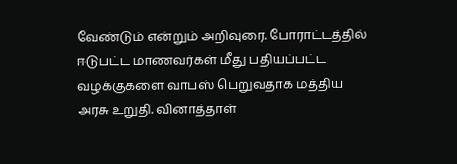வேண்டும் என்றும் அறிவுரை. போராட்டத்தில் ஈடுபட்ட மாணவர்கள் மீது பதியப்பட்ட வழக்குகளை வாபஸ் பெறுவதாக மத்திய அரசு உறுதி. வினாத்தாள்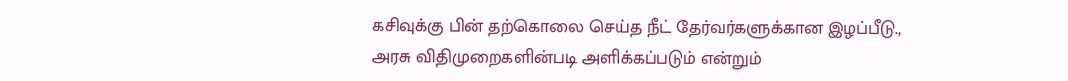கசிவுக்கு பின் தற்கொலை செய்த நீட் தேர்வர்களுக்கான இழப்பீடு., அரசு விதிமுறைகளின்படி அளிக்கப்படும் என்றும்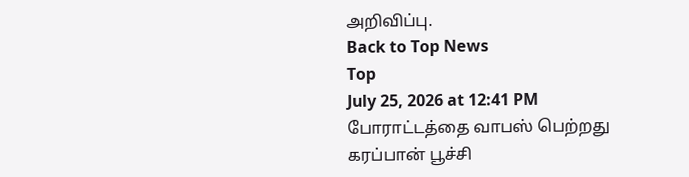அறிவிப்பு.
Back to Top News
Top
July 25, 2026 at 12:41 PM
போராட்டத்தை வாபஸ் பெற்றது கரப்பான் பூச்சி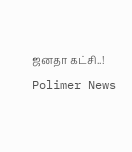ஜனதா கட்சி..!
Polimer News